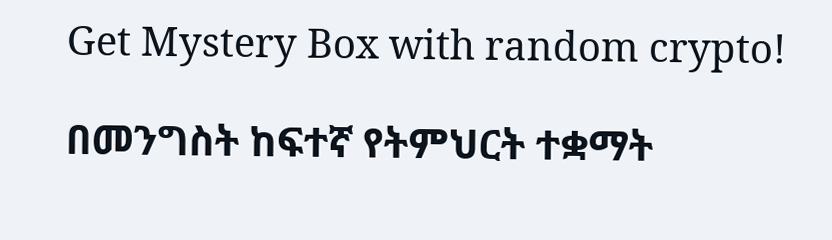Get Mystery Box with random crypto!

በመንግስት ከፍተኛ የትምህርት ተቋማት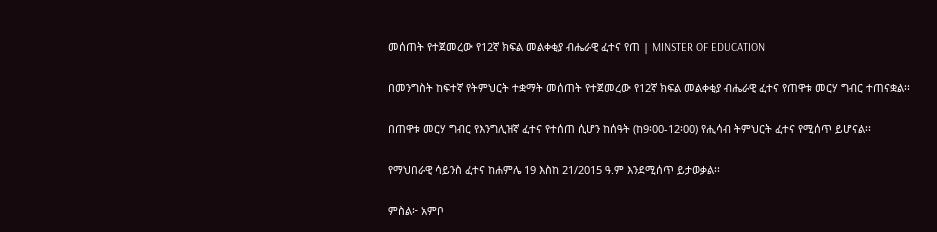መሰጠት የተጀመረው የ12ኛ ክፍል መልቀቂያ ብሔራዊ ፈተና የጠ | MINSTER OF EDUCATION

በመንግስት ከፍተኛ የትምህርት ተቋማት መሰጠት የተጀመረው የ12ኛ ክፍል መልቀቂያ ብሔራዊ ፈተና የጠዋቱ መርሃ ግብር ተጠናቋል፡፡

በጠዋቱ መርሃ ግብር የእንግሊዝኛ ፈተና የተሰጠ ሲሆን ከሰዓት (ከ9፡00-12፡00) የሒሳብ ትምህርት ፈተና የሚሰጥ ይሆናል፡፡

የማህበራዊ ሳይንስ ፈተና ከሐምሌ 19 እስከ 21/2015 ዓ.ም እንደሚሰጥ ይታወቃል፡፡

ምስል፦ አምቦ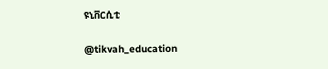ዩኒቨርሲቲ

@tikvah_education